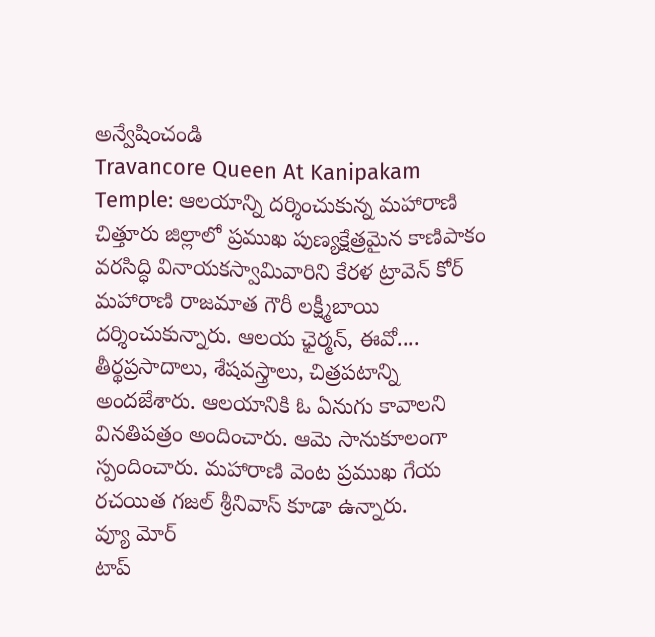అన్వేషించండి
Travancore Queen At Kanipakam Temple: ఆలయాన్ని దర్శించుకున్న మహారాణి
చిత్తూరు జిల్లాలో ప్రముఖ పుణ్యక్షేత్రమైన కాణిపాకం వరసిద్ధి వినాయకస్వామివారిని కేరళ ట్రావెన్ కోర్ మహారాణి రాజమాత గౌరీ లక్ష్మీబాయి దర్శించుకున్నారు. ఆలయ ఛైర్మన్, ఈవో.... తీర్థప్రసాదాలు, శేషవస్త్రాలు, చిత్రపటాన్ని అందజేశారు. ఆలయానికి ఓ ఏనుగు కావాలని వినతిపత్రం అందించారు. ఆమె సానుకూలంగా స్పందించారు. మహారాణి వెంట ప్రముఖ గేయ రచయిత గజల్ శ్రీనివాస్ కూడా ఉన్నారు.
వ్యూ మోర్
టాప్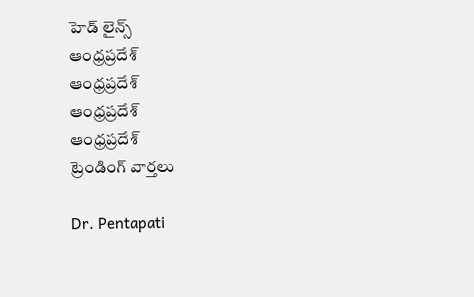హెడ్ లైన్స్
ఆంధ్రప్రదేశ్
ఆంధ్రప్రదేశ్
ఆంధ్రప్రదేశ్
ఆంధ్రప్రదేశ్
ట్రెండింగ్ వార్తలు

Dr. Pentapati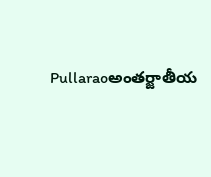Pullaraoఅంతర్జాతీయ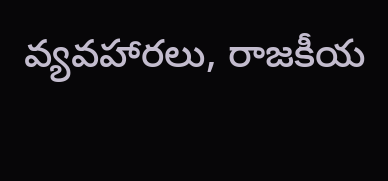వ్యవహారలు, రాజకీయ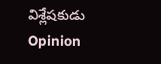విశ్లేషకుడు
Opinion